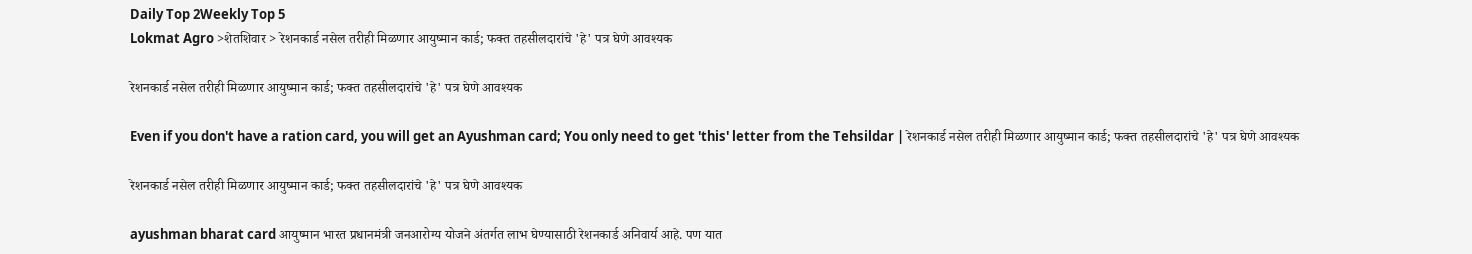Daily Top 2Weekly Top 5
Lokmat Agro >शेतशिवार > रेशनकार्ड नसेल तरीही मिळणार आयुष्मान कार्ड; फक्त तहसीलदारांचे 'हे' पत्र घेणे आवश्यक

रेशनकार्ड नसेल तरीही मिळणार आयुष्मान कार्ड; फक्त तहसीलदारांचे 'हे' पत्र घेणे आवश्यक

Even if you don't have a ration card, you will get an Ayushman card; You only need to get 'this' letter from the Tehsildar | रेशनकार्ड नसेल तरीही मिळणार आयुष्मान कार्ड; फक्त तहसीलदारांचे 'हे' पत्र घेणे आवश्यक

रेशनकार्ड नसेल तरीही मिळणार आयुष्मान कार्ड; फक्त तहसीलदारांचे 'हे' पत्र घेणे आवश्यक

ayushman bharat card आयुष्मान भारत प्रधानमंत्री जनआरोग्य योजने अंतर्गत लाभ घेण्यासाठी रेशनकार्ड अनिवार्य आहे. पण यात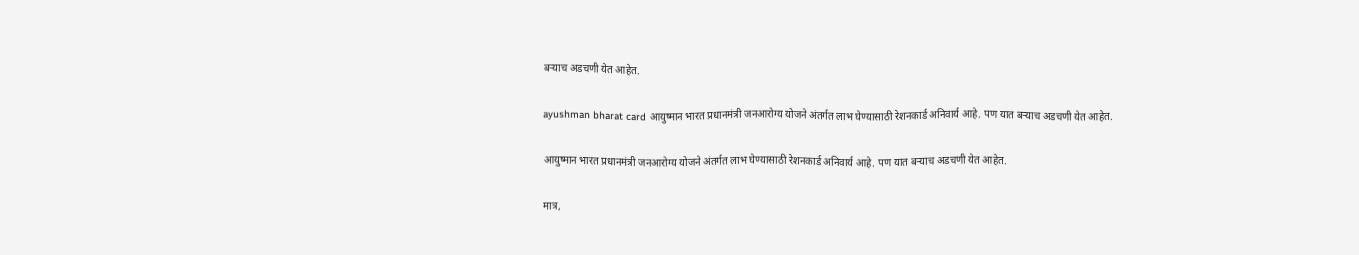बऱ्याच अडचणी येत आहेत.

ayushman bharat card आयुष्मान भारत प्रधानमंत्री जनआरोग्य योजने अंतर्गत लाभ घेण्यासाठी रेशनकार्ड अनिवार्य आहे. पण यात बऱ्याच अडचणी येत आहेत.

आयुष्मान भारत प्रधानमंत्री जनआरोग्य योजने अंतर्गत लाभ घेण्यासाठी रेशनकार्ड अनिवार्य आहे. पण यात बऱ्याच अडचणी येत आहेत.

मात्र,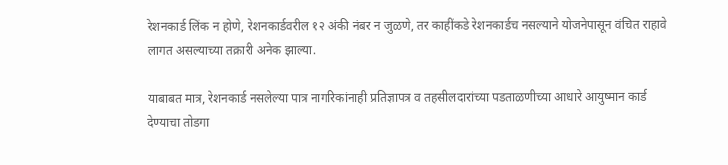रेशनकार्ड लिंक न होणे, रेशनकार्डवरील १२ अंकी नंबर न जुळणे, तर काहींकडे रेशनकार्डच नसल्याने योजनेपासून वंचित राहावे लागत असल्याच्या तक्रारी अनेक झाल्या.

याबाबत मात्र, रेशनकार्ड नसलेल्या पात्र नागरिकांनाही प्रतिज्ञापत्र व तहसीलदारांच्या पडताळणीच्या आधारे आयुष्मान कार्ड देण्याचा तोडगा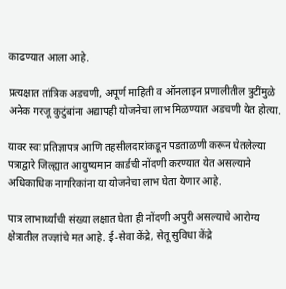काढण्यात आला आहे.

प्रत्यक्षात तांत्रिक अडचणी, अपूर्ण माहिती व ऑनलाइन प्रणालीतील त्रुटींमुळे अनेक गरजू कुटुंबांना अद्यापही योजनेचा लाभ मिळण्यात अडचणी येत होत्या.

यावर स्वः प्रतिज्ञापत्र आणि तहसीलदारांकडून पडताळणी करून घेतलेल्या पत्राद्वारे जिल्ह्यात आयुष्यमान कार्डची नोंदणी करण्यात येत असल्याने अधिकाधिक नागरिकांना या योजनेचा लाभ घेता येणार आहे.

पात्र लाभार्थ्यांची संख्या लक्षात घेता ही नोंदणी अपुरी असल्याचे आरोग्य क्षेत्रातील तज्ज्ञांचे मत आहे. ई-सेवा केंद्रे, सेतू सुविधा केंद्रे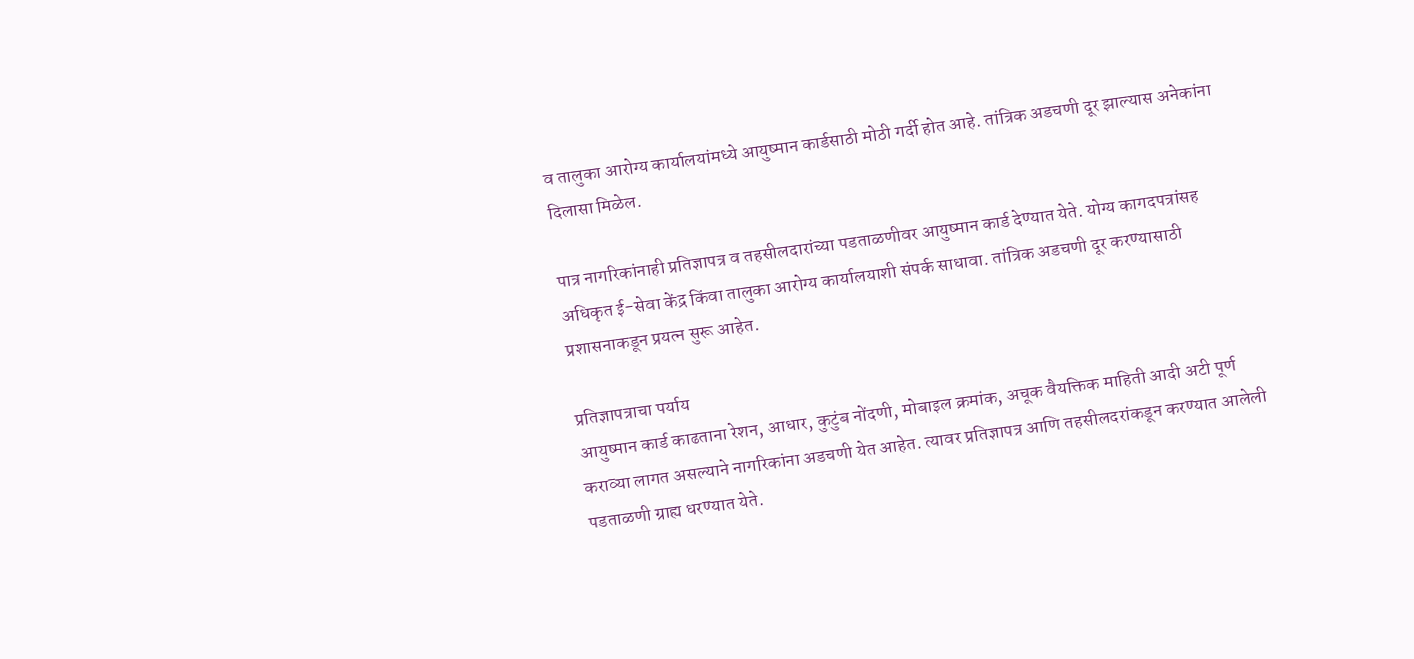व तालुका आरोग्य कार्यालयांमध्ये आयुष्मान कार्डसाठी मोठी गर्दी होत आहे. तांत्रिक अडचणी दूर झाल्यास अनेकांना दिलासा मिळेल.

पात्र नागरिकांनाही प्रतिज्ञापत्र व तहसीलदारांच्या पडताळणीवर आयुष्मान कार्ड देण्यात येते. योग्य कागदपत्रांसह अधिकृत ई-सेवा केंद्र किंवा तालुका आरोग्य कार्यालयाशी संपर्क साधावा. तांत्रिक अडचणी दूर करण्यासाठी प्रशासनाकडून प्रयत्न सुरू आहेत.

प्रतिज्ञापत्राचा पर्याय
आयुष्मान कार्ड काढताना रेशन, आधार, कुटुंब नोंदणी, मोबाइल क्रमांक, अचूक वैयक्तिक माहिती आदी अटी पूर्ण कराव्या लागत असल्याने नागरिकांना अडचणी येत आहेत. त्यावर प्रतिज्ञापत्र आणि तहसीलदरांकडून करण्यात आलेली पडताळणी ग्राह्य धरण्यात येते.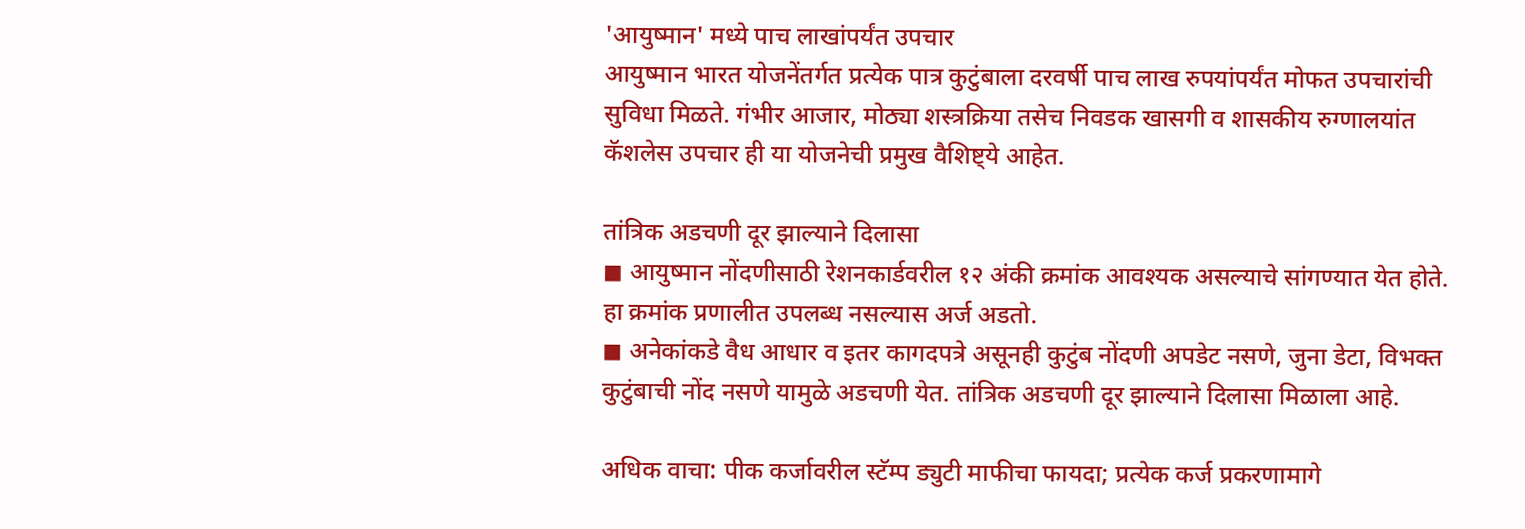'आयुष्मान' मध्ये पाच लाखांपर्यंत उपचार
आयुष्मान भारत योजनेंतर्गत प्रत्येक पात्र कुटुंबाला दरवर्षी पाच लाख रुपयांपर्यंत मोफत उपचारांची सुविधा मिळते. गंभीर आजार, मोठ्या शस्त्रक्रिया तसेच निवडक खासगी व शासकीय रुग्णालयांत कॅशलेस उपचार ही या योजनेची प्रमुख वैशिष्ट्ये आहेत.

तांत्रिक अडचणी दूर झाल्याने दिलासा
◼ आयुष्मान नोंदणीसाठी रेशनकार्डवरील १२ अंकी क्रमांक आवश्यक असल्याचे सांगण्यात येत होते. हा क्रमांक प्रणालीत उपलब्ध नसल्यास अर्ज अडतो.
◼ अनेकांकडे वैध आधार व इतर कागदपत्रे असूनही कुटुंब नोंदणी अपडेट नसणे, जुना डेटा, विभक्त कुटुंबाची नोंद नसणे यामुळे अडचणी येत. तांत्रिक अडचणी दूर झाल्याने दिलासा मिळाला आहे.

अधिक वाचा: पीक कर्जावरील स्टॅम्प ड्युटी माफीचा फायदा; प्रत्येक कर्ज प्रकरणामागे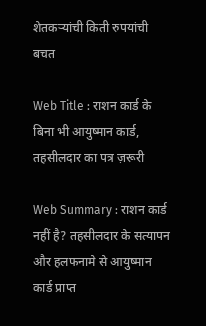शेतकऱ्यांची किती रुपयांची बचत

Web Title : राशन कार्ड के बिना भी आयुष्मान कार्ड, तहसीलदार का पत्र ज़रूरी

Web Summary : राशन कार्ड नहीं है? तहसीलदार के सत्यापन और हलफनामे से आयुष्मान कार्ड प्राप्त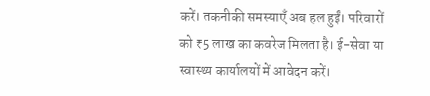करें। तकनीकी समस्याएँ अब हल हुईं। परिवारों को ₹5 लाख का कवरेज मिलता है। ई-सेवा या स्वास्थ्य कार्यालयों में आवेदन करें।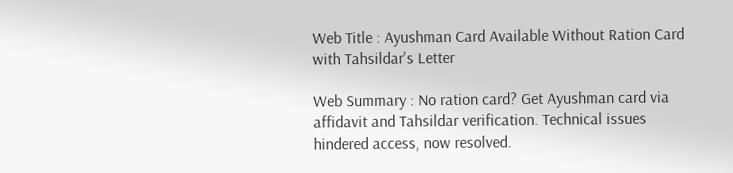Web Title : Ayushman Card Available Without Ration Card with Tahsildar's Letter

Web Summary : No ration card? Get Ayushman card via affidavit and Tahsildar verification. Technical issues hindered access, now resolved.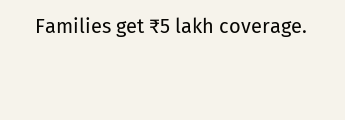Families get ₹5 lakh coverage.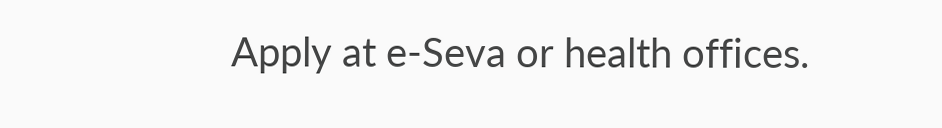Apply at e-Seva or health offices.